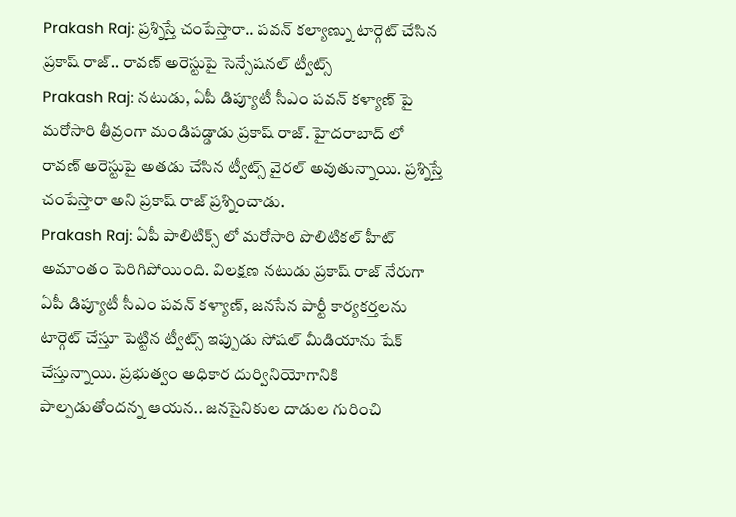Prakash Raj: ప్రశ్నిస్తే చంపేస్తారా.. పవన్ కల్యాణ్ను టార్గెట్ చేసిన ప్రకాష్ రాజ్.. రావణ్ అరెస్టుపై సెన్సేషనల్ ట్వీట్స్
Prakash Raj: నటుడు, ఏపీ డిప్యూటీ సీఎం పవన్ కళ్యాణ్ పై మరోసారి తీవ్రంగా మండిపడ్డాడు ప్రకాష్ రాజ్. హైదరాబాద్ లో రావణ్ అరెస్టుపై అతడు చేసిన ట్వీట్స్ వైరల్ అవుతున్నాయి. ప్రశ్నిస్తే చంపేస్తారా అని ప్రకాష్ రాజ్ ప్రశ్నించాడు.
Prakash Raj: ఏపీ పాలిటిక్స్ లో మరోసారి పొలిటికల్ హీట్ అమాంతం పెరిగిపోయింది. విలక్షణ నటుడు ప్రకాష్ రాజ్ నేరుగా ఏపీ డిప్యూటీ సీఎం పవన్ కళ్యాణ్, జనసేన పార్టీ కార్యకర్తలను టార్గెట్ చేస్తూ పెట్టిన ట్వీట్స్ ఇప్పుడు సోషల్ మీడియాను షేక్ చేస్తున్నాయి. ప్రభుత్వం అధికార దుర్వినియోగానికి పాల్పడుతోందన్న ఆయన.. జనసైనికుల దాడుల గురించి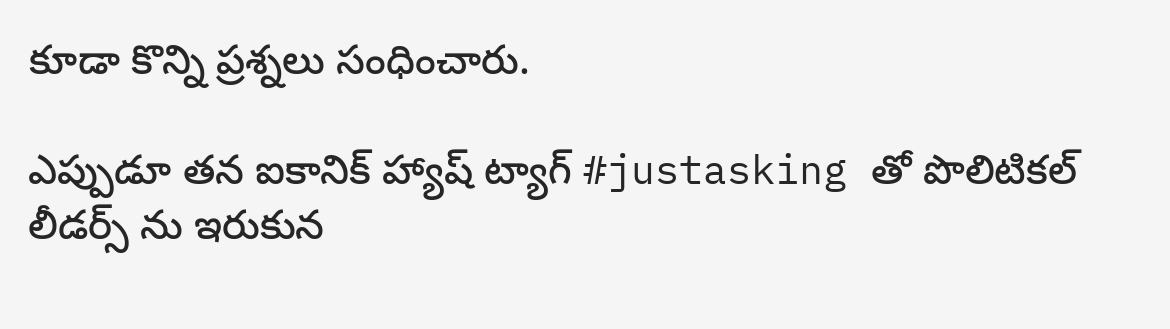కూడా కొన్ని ప్రశ్నలు సంధించారు.

ఎప్పుడూ తన ఐకానిక్ హ్యాష్ ట్యాగ్ #justasking తో పొలిటికల్ లీడర్స్ ను ఇరుకున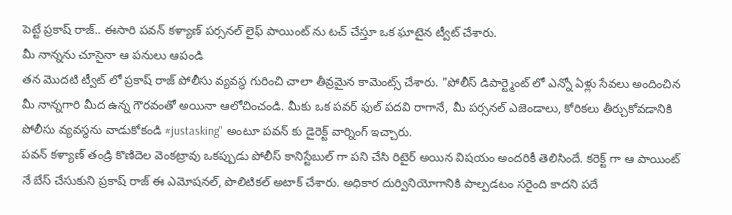పెట్టే ప్రకాష్ రాజ్.. ఈసారి పవన్ కళ్యాణ్ పర్సనల్ లైఫ్ పాయింట్ ను టచ్ చేస్తూ ఒక ఘాటైన ట్వీట్ చేశారు.
మీ నాన్నను చూసైనా ఆ పనులు ఆపండి
తన మొదటి ట్వీట్ లో ప్రకాష్ రాజ్ పోలీసు వ్యవస్థ గురించి చాలా తీవ్రమైన కామెంట్స్ చేశారు. "పోలీస్ డిపార్ట్మెంట్ లో ఎన్నో ఏళ్లు సేవలు అందించిన మీ నాన్నగారి మీద ఉన్న గౌరవంతో అయినా ఆలోచించండి. మీకు ఒక పవర్ ఫుల్ పదవి రాగానే, మీ పర్సనల్ ఎజెండాలు, కోరికలు తీర్చుకోవడానికి పోలీసు వ్యవస్థను వాడుకోకండి #justasking" అంటూ పవన్ కు డైరెక్ట్ వార్నింగ్ ఇచ్చారు.
పవన్ కళ్యాణ్ తండ్రి కొణిదెల వెంకట్రావు ఒకప్పుడు పోలీస్ కానిస్టేబుల్ గా పని చేసి రిటైర్ అయిన విషయం అందరికీ తెలిసిందే. కరెక్ట్ గా ఆ పాయింట్ నే బేస్ చేసుకుని ప్రకాష్ రాజ్ ఈ ఎమోషనల్, పొలిటికల్ అటాక్ చేశారు. అధికార దుర్వినియోగానికి పాల్పడటం సరైంది కాదని పదే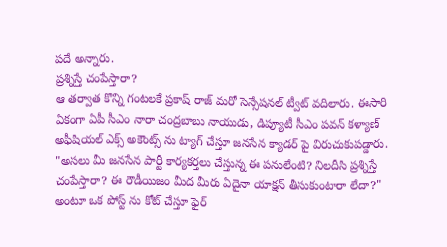పదే అన్నారు.
ప్రశ్నిస్తే చంపేస్తారా?
ఆ తర్వాత కొన్ని గంటలకే ప్రకాష్ రాజ్ మరో సెన్సేషనల్ ట్వీట్ వదిలారు. ఈసారి ఏకంగా ఏపీ సీఎం నారా చంద్రబాబు నాయుడు, డిప్యూటీ సీఎం పవన్ కళ్యాణ్ అఫీషియల్ ఎక్స్ అకౌంట్స్ ను ట్యాగ్ చేస్తూ జనసేన క్యాడర్ పై విరుచుకుపడ్డారు.
"అసలు మీ జనసేన పార్టీ కార్యకర్తలు చేస్తున్న ఈ పనులేంటి? నిలదీసి ప్రశ్నిస్తే చంపేస్తారా? ఈ రౌడీయిజం మీద మీరు ఏదైనా యాక్షన్ తీసుకుంటారా లేదా?" అంటూ ఒక పోస్ట్ ను కోట్ చేస్తూ ఫైర్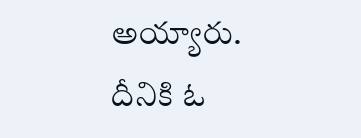అయ్యారు.
దీనికి ఓ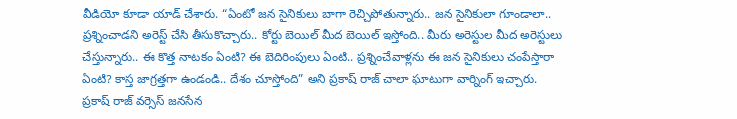వీడియో కూడా యాడ్ చేశారు. “ఏంటో జన సైనికులు బాగా రెచ్చిపోతున్నారు.. జన సైనికులా గూండాలా.. ప్రశ్నించాడని అరెస్ట్ చేసి తీసుకొచ్చారు.. కోర్టు బెయిల్ మీద బెయిల్ ఇస్తోంది.. మీరు అరెస్టుల మీద అరెస్టులు చేస్తున్నారు.. ఈ కొత్త నాటకం ఏంటి? ఈ బెదిరింపులు ఏంటి.. ప్రశ్నించేవాళ్లను ఈ జన సైనికులు చంపేస్తారా ఏంటి? కాస్త జాగ్రత్తగా ఉండండి.. దేశం చూస్తోంది” అని ప్రకాష్ రాజ్ చాలా ఘాటుగా వార్నింగ్ ఇచ్చారు.
ప్రకాష్ రాజ్ వర్సెస్ జనసేన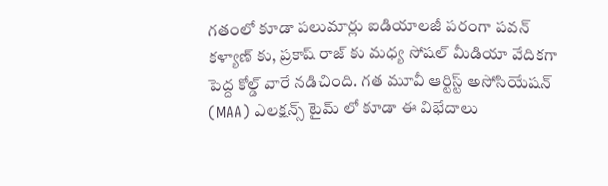గతంలో కూడా పలుమార్లు ఐడియాలజీ పరంగా పవన్ కళ్యాణ్ కు, ప్రకాష్ రాజ్ కు మధ్య సోషల్ మీడియా వేదికగా పెద్ద కోల్డ్ వారే నడిచింది. గత మూవీ ఆర్టిస్ట్ అసోసియేషన్ (MAA) ఎలక్షన్స్ టైమ్ లో కూడా ఈ విభేదాలు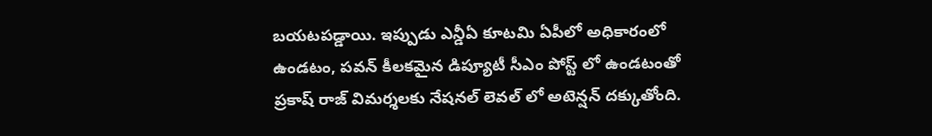బయటపడ్డాయి. ఇప్పుడు ఎన్డీఏ కూటమి ఏపీలో అధికారంలో ఉండటం, పవన్ కీలకమైన డిప్యూటీ సీఎం పోస్ట్ లో ఉండటంతో ప్రకాష్ రాజ్ విమర్శలకు నేషనల్ లెవల్ లో అటెన్షన్ దక్కుతోంది.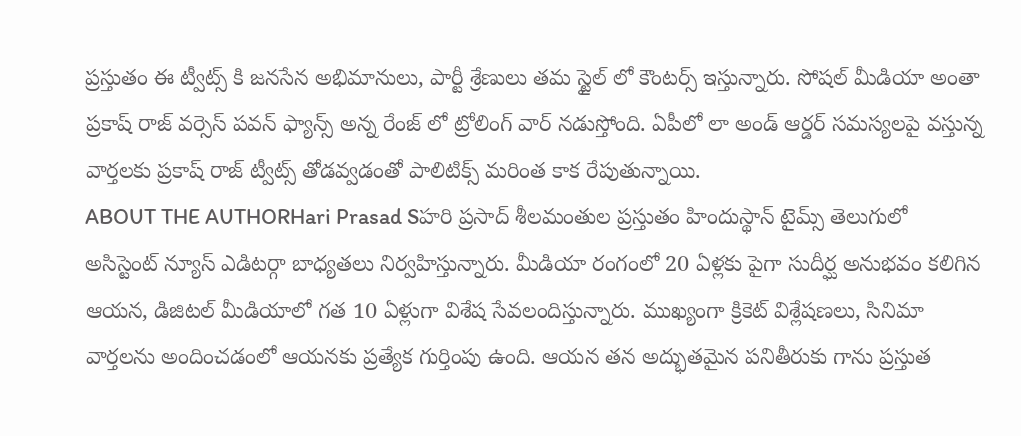ప్రస్తుతం ఈ ట్వీట్స్ కి జనసేన అభిమానులు, పార్టీ శ్రేణులు తమ స్టైల్ లో కౌంటర్స్ ఇస్తున్నారు. సోషల్ మీడియా అంతా ప్రకాష్ రాజ్ వర్సెస్ పవన్ ఫ్యాన్స్ అన్న రేంజ్ లో ట్రోలింగ్ వార్ నడుస్తోంది. ఏపీలో లా అండ్ ఆర్డర్ సమస్యలపై వస్తున్న వార్తలకు ప్రకాష్ రాజ్ ట్వీట్స్ తోడవ్వడంతో పాలిటిక్స్ మరింత కాక రేపుతున్నాయి.
ABOUT THE AUTHORHari Prasad Sహరి ప్రసాద్ శీలమంతుల ప్రస్తుతం హిందుస్థాన్ టైమ్స్ తెలుగులో అసిస్టెంట్ న్యూస్ ఎడిటర్గా బాధ్యతలు నిర్వహిస్తున్నారు. మీడియా రంగంలో 20 ఏళ్లకు పైగా సుదీర్ఘ అనుభవం కలిగిన ఆయన, డిజిటల్ మీడియాలో గత 10 ఏళ్లుగా విశేష సేవలందిస్తున్నారు. ముఖ్యంగా క్రికెట్ విశ్లేషణలు, సినిమా వార్తలను అందించడంలో ఆయనకు ప్రత్యేక గుర్తింపు ఉంది. ఆయన తన అద్భుతమైన పనితీరుకు గాను ప్రస్తుత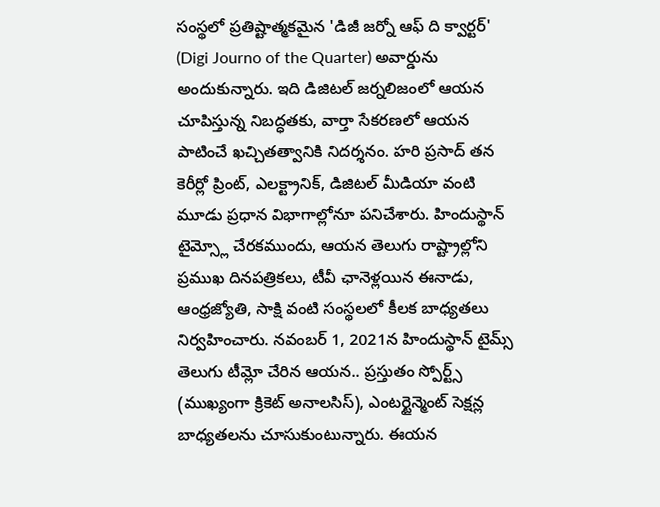సంస్థలో ప్రతిష్టాత్మకమైన 'డిజీ జర్నో ఆఫ్ ది క్వార్టర్' (Digi Journo of the Quarter) అవార్డును అందుకున్నారు. ఇది డిజిటల్ జర్నలిజంలో ఆయన చూపిస్తున్న నిబద్ధతకు, వార్తా సేకరణలో ఆయన పాటించే ఖచ్చితత్వానికి నిదర్శనం. హరి ప్రసాద్ తన కెరీర్లో ప్రింట్, ఎలక్ట్రానిక్, డిజిటల్ మీడియా వంటి మూడు ప్రధాన విభాగాల్లోనూ పనిచేశారు. హిందుస్థాన్ టైమ్స్లో చేరకముందు, ఆయన తెలుగు రాష్ట్రాల్లోని ప్రముఖ దినపత్రికలు, టీవీ ఛానెళ్లయిన ఈనాడు, ఆంధ్రజ్యోతి, సాక్షి వంటి సంస్థలలో కీలక బాధ్యతలు నిర్వహించారు. నవంబర్ 1, 2021న హిందుస్థాన్ టైమ్స్ తెలుగు టీమ్లో చేరిన ఆయన.. ప్రస్తుతం స్పోర్ట్స్ (ముఖ్యంగా క్రికెట్ అనాలసిస్), ఎంటర్టైన్మెంట్ సెక్షన్ల బాధ్యతలను చూసుకుంటున్నారు. ఈయన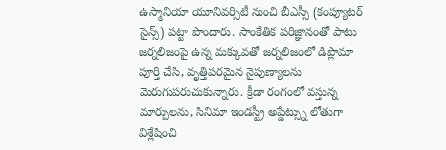ఉస్మానియా యూనివర్సిటీ నుంచి బీఎస్సీ (కంప్యూటర్ సైన్స్) పట్టా పొందారు. సాంకేతిక పరిజ్ఞానంతో పాటు జర్నలిజంపై ఉన్న మక్కువతో జర్నలిజంలో డిప్లొమా పూర్తి చేసి, వృత్తిపరమైన నైపుణ్యాలను మెరుగుపరుచుకున్నారు. క్రీడా రంగంలో వస్తున్న మార్పులను, సినిమా ఇండస్ట్రీ అప్డేట్స్ను లోతుగా విశ్లేషించి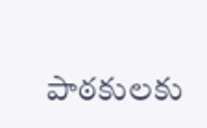పాఠకులకు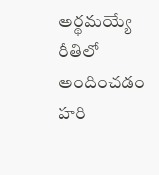అర్థమయ్యే రీతిలో అందించడం హరి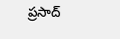ప్రసాద్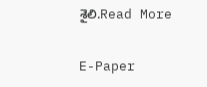శైలి.Read More

E-Paper